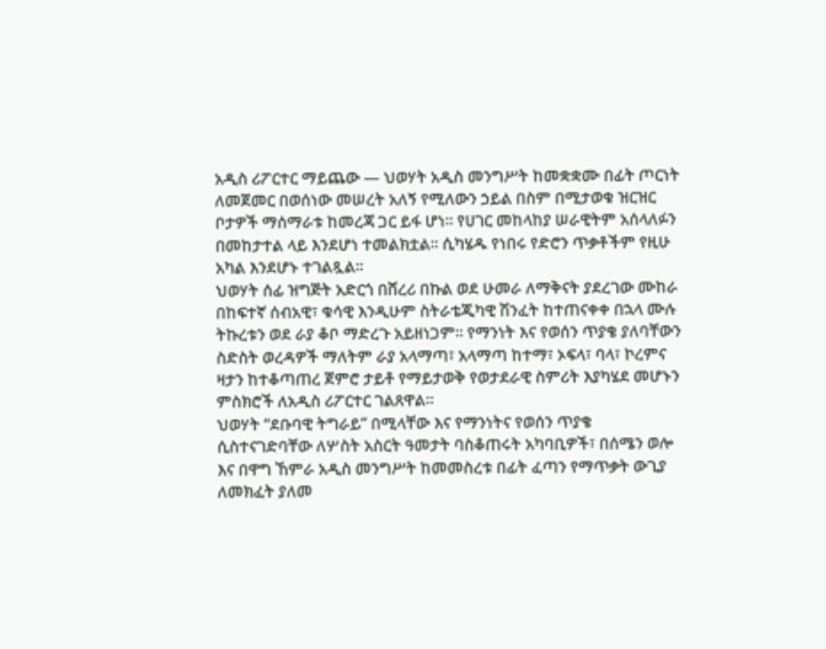አዲስ ሪፖርተር ማይጨው — ህወሃት አዲስ መንግሥት ከመቋቋሙ በፊት ጦርነት ለመጀመር በወሰነው መሠረት አለኝ የሚለውን ኃይል በስም በሚታወቁ ዝርዝር ቦታዎች ማሰማራቱ ከመረጃ ጋር ይፋ ሆነ። የሀገር መከላከያ ሠራዊትም አሰላለፉን በመከታተል ላይ እንደሆነ ተመልክቷል። ሲካሄዱ የነበሩ የድሮን ጥቃቶችም የዚሁ አካል እንደሆኑ ተገልጿል።
ህወሃት ሰፊ ዝግጅት አድርጎ በሸረሪ በኩል ወደ ሁመራ ለማቅናት ያደረገው ሙከራ በከፍተኛ ሰብአዊ፣ ቁሳዊ እንዲሁም ስትራቴጂካዊ ሽንፈት ከተጠናቀቀ በኋላ ሙሉ ትኩረቱን ወደ ራያ ቆቦ ማድረጉ አይዘነጋም። የማንነት እና የወሰን ጥያቄ ያለባቸውን ስድስት ወረዳዎች ማለትም ራያ አላማጣ፣ አላማጣ ከተማ፣ ኦፍላ፣ ባላ፣ ኮረምና ዛታን ከተቆጣጠረ ጀምሮ ታይቶ የማይታወቅ የወታደራዊ ስምሪት እያካሄደ መሆኑን ምስክሮች ለአዲስ ሪፖርተር ገልጸዋል።
ህወሃት “ደቡባዊ ትግራይ” በሚላቸው እና የማንነትና የወሰን ጥያቄ ሲስተናገድባቸው ለሦስት አስርት ዓመታት ባስቆጠሩት አካባቢዎች፣ በሰሜን ወሎ እና በዋግ ኸምራ አዲስ መንግሥት ከመመስረቱ በፊት ፈጣን የማጥቃት ውጊያ ለመክፈት ያለመ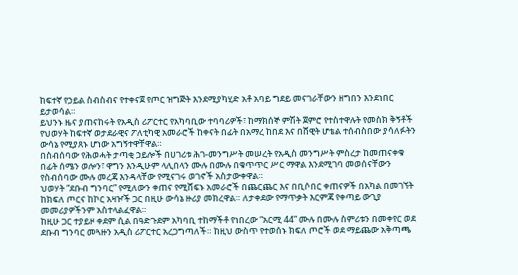ከፍተኛ የኃይል ስብስብና የተቀናጀ የጦር ዝግጅት እንደሚያካሂድ አቶ አባይ ግደይ መናገራቸውን ዘግበን እንደነበር ይታወሳል።
ይህንኑ ዜና ያጠናከሩት የአዲስ ሪፖርተር የአካባቢው ተባባሪዎች፣ ከማክሰኞ ምሽት ጀምሮ የተስተዋሉት የመስክ ቅኝቶች የህወሃት ከፍተኛ ወታደራዊና ፖለቲካዊ አመራሮች ከቀናት በፊት በአማረ ከበደ እና በሸዊት ሆቴል ተሰብስበው ያሳለፉትን ውሳኔ የሚያጸኑ ሆነው አግኝተዋቸዋል።
በስብሰባው የሕወሓት ታጣቂ ኃይሎች በሀገሪቱ ሕገ-መንግሥት መሠረት የአዲስ መንግሥት ምስረታ ከመጠናቀቁ በፊት ሰሜን ወሎን፣ ዋግን እንዲሁም ላሊበላን ሙሉ በሙሉ በቁጥጥር ሥር ማዋል እንደሚገባ መወሰናቸውን የስብሰባው ሙሉ መረጃ እንዳላቸው የሚናገሩ ወገኖች አስታውቀዋል።
ህወሃት “ደቡብ ግንባር” የሚለውን ቀጠና የሚሸፍኑ አመራሮች በጨርጨር እና በቢሶበር ቀጠናዎች በአካል በመገኘት ከክፍለ ጦርና ከኮር አዛዦች ጋር በዚሁ ውሳኔ ዙሪያ መክረዋል። ለታቀደው የማጥቃት እርምጃ የቀጣይ ውጊያ መመሪያዎችንም አስተላልፈዋል።
ከዚሁ ጋር ተያይዞ ቀደም ሲል በዓድጉደም አካባቢ ተከማችቶ የነበረው “አርሚ 44” ሙሉ በሙሉ ስምሪቱን በመቀየር ወደ ደቡብ ግንባር መጓዙን አዲስ ሪፖርተር አረጋግጣለች። ከዚህ ውስጥ የተወሰኑ ክፍለ ጦሮች ወደ ማይጨው አቅጣጫ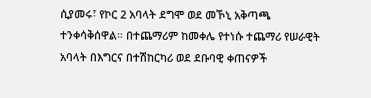ሲያመሩ፣ የኮር 2 አባላት ደግሞ ወደ መኾኒ አቅጣጫ ተንቀሳቅሰዋል። በተጨማሪም ከመቀሌ የተነሱ ተጨማሪ የሠራዊት አባላት በእግርና በተሽከርካሪ ወደ ደቡባዊ ቀጠናዎች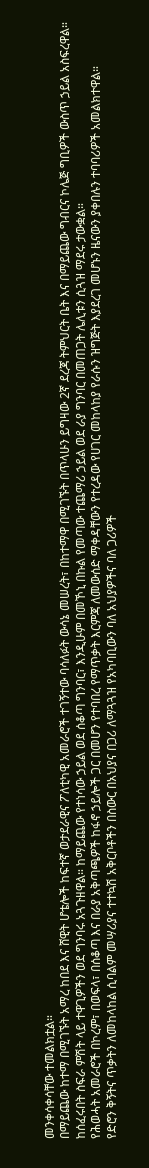መንቀሳቀሳቸው ተመልክቷል።
በማይጨው ከተማ በሚገኙት አማረ ከበደ እና ሸዊት ሆቴሎች ከፍተኛ ወታደራዊና ፖለቲካዊ አመራሮች ተገኝተው ባሳለፉት ውሳኔ መሠረት፣ በከተማዋ በሚገኙት በጥላሁን ይግዛው 2ኛ ደረጃ ትምህርት ቤት እና በማይጨው ግብርና ኮሌጅ ግቢዎች ውስጥ ኃይል አስፍረዋል። ከሰፈሩበት ስፍራ ምሽት ላይ ተዋጊዎችን ወደ ግንባሩ አጓጉዘዋል። ከማይጨው የተነሳው ኃይል ወደ ሰቆጣ ግንባር፣ እንዲሁም በመኾኒ በኩል የመጣው ተጨማሪ ኃይል ወደ ራያ ግንባር በመጠጋት ሌሊቱን ሲጓዝ ማደሩ ታውቋል።
የሕወሓት አመራሮች በኮረም፣ በወፍላ፣ በሰቆጣ እና በራያ አቅጣጫዎች ከፋኖ ኃይሎች ጋር በመሆን የተባበረ የማጥቃት እርምጃ ለመውሰድ ማቀዳቸውን የተረዳው የሀገር መከላከያ የራሱን ዝግጅት እያደረገ መሆኑን ዜናውን ያቀበሉን ተባባሪዎች አመልክተዋል።
የድሮን ቅኝትና ጥቃትን ለመከላከል ሲባልም መሣሪያና ተተኳሽ አቅርቦቶችን በስውር በአህያና በጋሪ ለማጓጓዝ የአካባቢውን ባለ አህያዎችና ባለ ጋሪዎች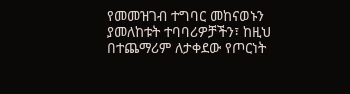የመመዝገብ ተግባር መከናወኑን ያመለከቱት ተባባሪዎቻችን፣ ከዚህ በተጨማሪም ለታቀደው የጦርነት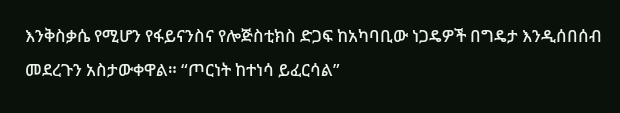እንቅስቃሴ የሚሆን የፋይናንስና የሎጅስቲክስ ድጋፍ ከአካባቢው ነጋዴዎች በግዴታ እንዲሰበሰብ መደረጉን አስታውቀዋል። “ጦርነት ከተነሳ ይፈርሳል”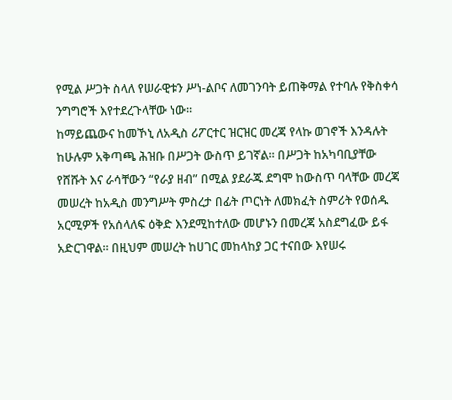የሚል ሥጋት ስላለ የሠራዊቱን ሥነ-ልቦና ለመገንባት ይጠቅማል የተባሉ የቅስቀሳ ንግግሮች እየተደረጉላቸው ነው።
ከማይጨውና ከመኾኒ ለአዲስ ሪፖርተር ዝርዝር መረጃ የላኩ ወገኖች እንዳሉት ከሁሉም አቅጣጫ ሕዝቡ በሥጋት ውስጥ ይገኛል። በሥጋት ከአካባቢያቸው የሸሹት እና ራሳቸውን “የራያ ዘብ” በሚል ያደራጁ ደግሞ ከውስጥ ባላቸው መረጃ መሠረት ከአዲስ መንግሥት ምስረታ በፊት ጦርነት ለመክፈት ስምሪት የወሰዱ አርሚዎች የአሰላለፍ ዕቅድ እንደሚከተለው መሆኑን በመረጃ አስደግፈው ይፋ አድርገዋል። በዚህም መሠረት ከሀገር መከላከያ ጋር ተናበው እየሠሩ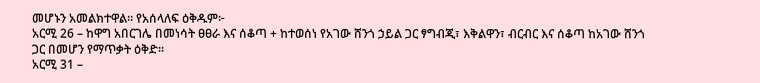መሆኑን አመልክተዋል። የአሰላለፍ ዕቅዱም፦
አርሚ 26 – ከዋግ አበርገሌ በመነሳት ፀፀራ እና ሰቆጣ + ከተወሰነ የአገው ሸንጎ ኃይል ጋር ፃግብጂ፣ እቅልዋን፣ ብርብር እና ሰቆጣ ከአገው ሸንጎ ጋር በመሆን የማጥቃት ዕቅድ።
አርሚ 31 –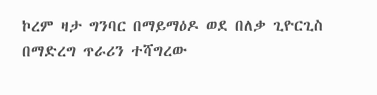ኮረም ዛታ ግንባር በማይማዕዶ ወደ በለቃ ጊዮርጊስ በማድረግ ጥራሪን ተሻግረው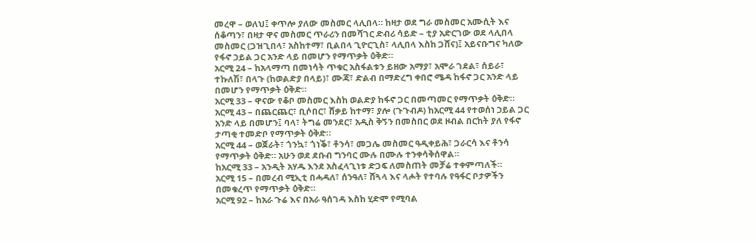መረዋ – ወለህ፤ ቀጥሎ ያለው መስመር ላሊበላ። ከዛታ ወደ ግራ መስመር አሙሲት እና ሰቆጣን፣ በዛታ ዋና መስመር ጥራሪን በመሻገር ድብሪ ሳይድ – ቲያ አድርገው ወደ ላሊበላ መስመር (ጋዝጊበላ፣ አስከተማ፣ ቢልበላ ጊዮርጊስ፣ ላሊበላ እስከ ጋሸና)፤ አይናቡግና ካለው የፋኖ ኃይል ጋር አንድ ላይ በመሆን የማጥቃት ዕቅድ።
አርሚ 24 – ከአላማጣ በመነሳት ጥቁር አስፋልቱን ይዘው አማያ፣ አሞራ ገደል፣ ሰይራ፣ ተኩለሽ፣ በላጉ (ከወልድያ በላይ)፣ ሙጃ፣ ድልብ በማድረግ ቀበሮ ሜዳ ከፋኖ ጋር አንድ ላይ በመሆን የማጥቃት ዕቅድ።
አርሚ 33 – ዋናው የቆቦ መስመር እስከ ወልድያ ከፋኖ ጋር በመጣመር የማጥቃት ዕቅድ።
አርሚ 43 – በጨርጨር፣ ቢሶበር፣ ሸቃይ ከተማ፣ ያሎ (ጉጉብዶ) ከአርሚ 44 የተወሰነ ኃይል ጋር አንድ ላይ በመሆን፤ ባላ፣ ትግሬ መንደር፣ አዲስ ቅኝን በመስበር ወደ ዞብል በርከት ያለ የፋኖ ታጣቂ ተመድቦ የማጥቃት ዕቅድ።
አርሚ 44 – ወጀራት፣ ጎንኳ፣ ጎነቕ፣ ቶንሳ፣ መጋሌ መስመር ዓዲቀይሕ፣ ጋራርሳ እና ቶንሳ የማጥቃት ዕቅድ። አሁን ወደ ደቡብ ግንባር ሙሉ በሙሉ ተንቀሳቅሰዋል።
ከአርሚ 33 – አንዲት አሃዱ እንደ አስፈላጊነቱ ድጋፍ ለመስጠት መቻሬ ተቀምጣለች።
አርሚ 15 – በመረብ ሚኢቲ በሓዳለ፣ ሰንዓለ፣ ሸጓላ እና ላሖት የተባሉ የዓፋር ቦታዎችን በመቁረጥ የማጥቃት ዕቅድ።
አርሚ 92 – ከአራ ጉሬ እና በአራ ዓሰገዳ እስከ ሂድሞ የሚባል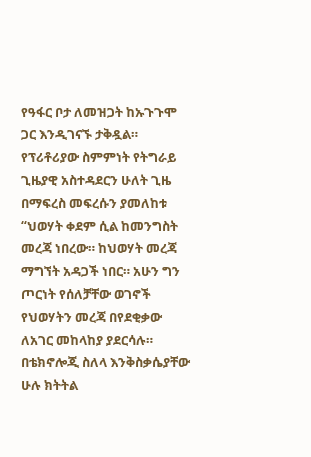የዓፋር ቦታ ለመዝጋት ከኡጉጉሞ ጋር እንዲገናኙ ታቅዷል።
የፕሪቶሪያው ስምምነት የትግራይ ጊዜያዊ አስተዳደርን ሁለት ጊዜ በማፍረስ መፍረሱን ያመለከቱ “ህወሃት ቀደም ሲል ከመንግስት መረጃ ነበረው። ከህወሃት መረጃ ማግኘት አዳጋች ነበር። አሁን ግን ጦርነት የሰለቻቸው ወገኖች የህወሃትን መረጃ በየደቂቃው ለአገር መከላከያ ያደርሳሉ። በቴክኖሎጂ ስለላ እንቅስቃሴያቸው ሁሉ ክትትል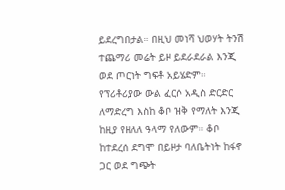ይደረግበታል። በዚህ መነሻ ህወሃት ትንሽ ተጨማሪ መሬት ይዞ ይደራደራል እንጂ ወደ ጦርነት ግፍቶ አይሄድም። የፕሪቶሪያው ውል ፈርሶ አዲስ ድርድር ለማድረግ እስከ ቆቦ ዝቅ የማለት እንጂ ከዚያ የዘለለ ዓላማ የለውም። ቆቦ ከተደረሰ ደግሞ በይዞታ ባለቤትነት ከፋኖ ጋር ወደ ግጭት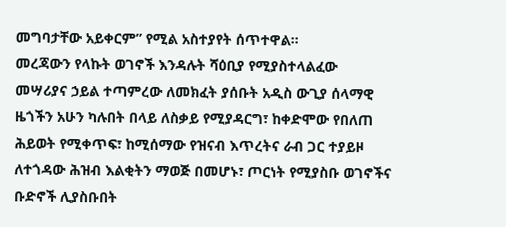መግባታቸው አይቀርም” የሚል አስተያየት ሰጥተዋል።
መረጃውን የላኩት ወገኖች እንዳሉት ሻዕቢያ የሚያስተላልፈው መሣሪያና ኃይል ተጣምረው ለመክፈት ያሰቡት አዲስ ውጊያ ሰላማዊ ዜጎችን አሁን ካሉበት በላይ ለስቃይ የሚያዳርግ፣ ከቀድሞው የበለጠ ሕይወት የሚቀጥፍ፣ ከሚሰማው የዝናብ እጥረትና ራብ ጋር ተያይዞ ለተጎዳው ሕዝብ እልቂትን ማወጅ በመሆኑ፣ ጦርነት የሚያስቡ ወገኖችና ቡድኖች ሊያስቡበት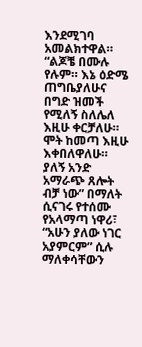እንደሚገባ አመልክተዋል።
“ልጆቼ በሙሉ የሉም። እኔ ዕድሜ ጠግቤያለሁና በግድ ዝመች የሚለኝ ስለሌለ እዚሁ ቀርቻለሁ። ሞት ከመጣ እዚሁ እቀበለዋለሁ። ያለኝ አንድ አማራጭ ጸሎት ብቻ ነው” በማለት ሲናገሩ የተሰሙ የአላማጣ ነዋሪ፣ “አሁን ያለው ነገር አያምርም” ሲሉ ማለቀሳቸውን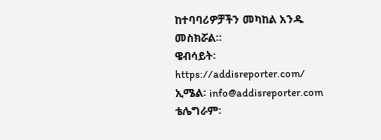ከተባባሪዎቻችን መካከል አንዱ መስክሯል።
ዌብሳይት፡ https://addisreporter.com/
ኢሜል፡ info@addisreporter.com
ቴሌግራም፡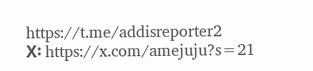https://t.me/addisreporter2
X፡ https://x.com/amejuju?s=21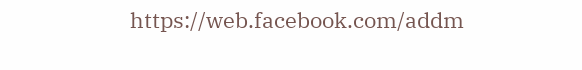https://web.facebook.com/addm